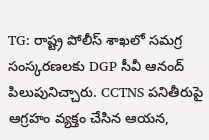TG: రాష్ట్ర పోలీస్ శాఖలో సమగ్ర సంస్కరణలకు DGP సీవీ ఆనంద్ పిలుపునిచ్చారు. CCTNS పనితీరుపై ఆగ్రహం వ్యక్తం చేసిన ఆయన,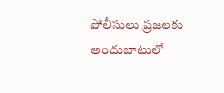పోలీసులు ప్రజలకు అందుబాటులో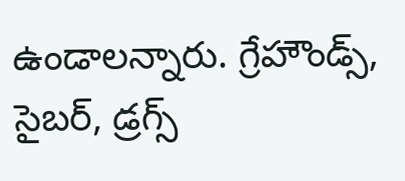ఉండాలన్నారు. గ్రేహౌండ్స్, సైబర్, డ్రగ్స్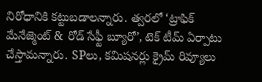నిరోధానికి కట్టుబడాలన్నారు. త్వరలో ‘ట్రాఫిక్ మేనేజ్మెంట్ & రోడ్ సేఫ్టీ బ్యూరో’, టెక్ టీమ్ ఏర్పాటు చేస్తామన్నారు. SPలు, కమిషనర్లు క్రైమ్ రివ్యూలు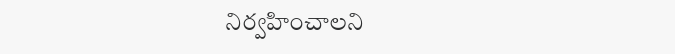నిర్వహించాలని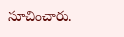సూచించారు.